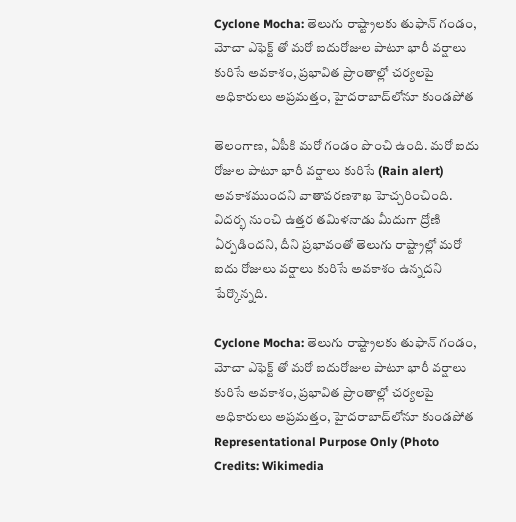Cyclone Mocha: తెలుగు రాష్ట్రాలకు తుఫాన్ గండం, మోచా ఎఫెక్ట్‌ తో మరో ఐదురోజుల పాటూ భారీ వర్షాలు కురిసే అవకాశం, ప్రభావిత ప్రాంతాల్లో చర్యలపై అధికారులు అప్రమత్తం, హైదరాబాద్‌లోనూ కుండపోత

తెలంగాణ, ఏపీకి మరో గండం పొంచి ఉంది. మరో ఐదు రోజుల పాటూ భారీ వర్షాలు కురిసే (Rain alert) అవకాశముందని వాతావరణశాఖ హెచ్చరించింది. విదర్భ నుంచి ఉత్తర తమిళనాడు మీదుగా ద్రోణి ఏర్పడిందని, దీని ప్రభావంతో తెలుగు రాష్ట్రాల్లో మరో ఐదు రోజులు వర్షాలు కురిసే అవకాశం ఉన్నదని పేర్కొన్నది.

Cyclone Mocha: తెలుగు రాష్ట్రాలకు తుఫాన్ గండం, మోచా ఎఫెక్ట్‌ తో మరో ఐదురోజుల పాటూ భారీ వర్షాలు కురిసే అవకాశం, ప్రభావిత ప్రాంతాల్లో చర్యలపై అధికారులు అప్రమత్తం, హైదరాబాద్‌లోనూ కుండపోత
Representational Purpose Only (Photo Credits: Wikimedia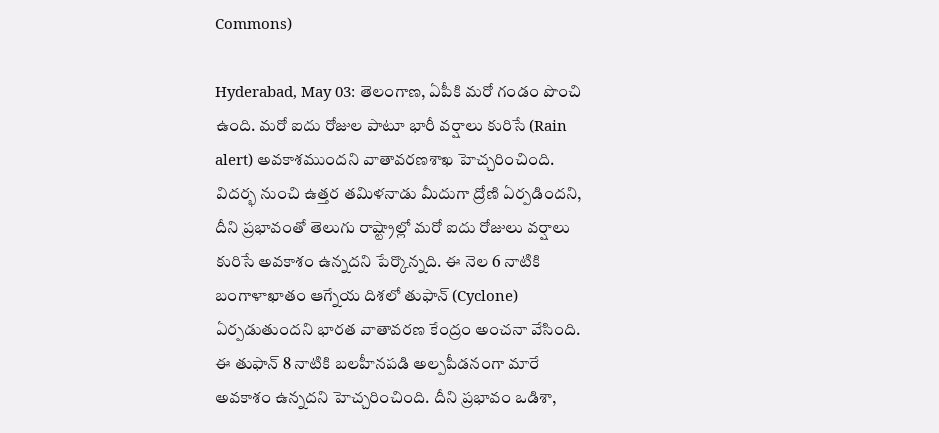Commons)

Hyderabad, May 03: తెలంగాణ, ఏపీకి మరో గండం పొంచి ఉంది. మరో ఐదు రోజుల పాటూ భారీ వర్షాలు కురిసే (Rain alert) అవకాశముందని వాతావరణశాఖ హెచ్చరించింది. విదర్భ నుంచి ఉత్తర తమిళనాడు మీదుగా ద్రోణి ఏర్పడిందని, దీని ప్రభావంతో తెలుగు రాష్ట్రాల్లో మరో ఐదు రోజులు వర్షాలు కురిసే అవకాశం ఉన్నదని పేర్కొన్నది. ఈ నెల 6 నాటికి బంగాళాఖాతం ఆగ్నేయ దిశలో తుఫాన్‌ (Cyclone) ఏర్పడుతుందని భారత వాతావరణ కేంద్రం అంచనా వేసింది. ఈ తుఫాన్‌ 8 నాటికి బలహీనపడి అల్పపీడనంగా మారే అవకాశం ఉన్నదని హెచ్చరించింది. దీని ప్రభావం ఒడిశా,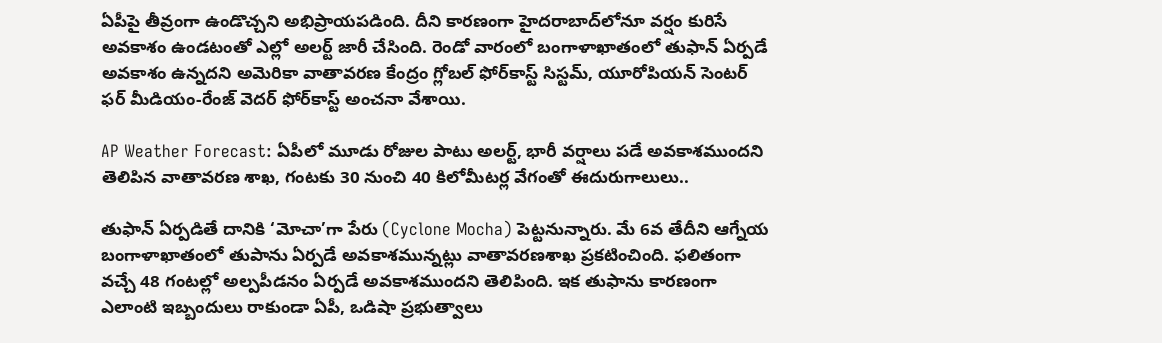ఏపీపై తీవ్రంగా ఉండొచ్చని అభిప్రాయపడింది. దీని కారణంగా హైదరాబాద్‌లోనూ వర్షం కురిసే అవకాశం ఉండటంతో ఎల్లో అలర్ట్‌ జారీ చేసింది. రెండో వారంలో బంగాళాఖాతంలో తుఫాన్‌ ఏర్పడే అవకాశం ఉన్నదని అమెరికా వాతావరణ కేంద్రం గ్లోబల్‌ ఫోర్‌కాస్ట్‌ సిస్టమ్‌, యూరోపియన్‌ సెంటర్‌ ఫర్‌ మీడియం-రేంజ్‌ వెదర్‌ ఫోర్‌కాస్ట్‌ అంచనా వేశాయి.

AP Weather Forecast: ఏపీలో మూడు రోజుల పాటు అలర్ట్, భారీ వర్షాలు పడే అవకాశముందని తెలిపిన వాతావరణ శాఖ, గంటకు 30 నుంచి 40 కిలోమీటర్ల వేగంతో ఈదురుగాలులు..

తుఫాన్‌ ఏర్పడితే దానికి ‘మోచా’గా పేరు (Cyclone Mocha) పెట్టనున్నారు. మే 6వ తేదీని ఆగ్నేయ బంగాళాఖాతంలో తుపాను ఏర్పడే అవకాశమున్నట్లు వాతావరణశాఖ ప్రకటించింది. ఫలితంగా వచ్చే 48 గంటల్లో అల్పపీడనం ఏర్పడే అవకాశముందని తెలిపింది. ఇక తుఫాను కారణంగా ఎలాంటి ఇబ్బందులు రాకుండా ఏపీ, ఒడిషా ప్రభుత్వాలు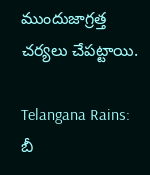ముందుజాగ్రత్త చర్యలు చేపట్టాయి.

Telangana Rains: బీ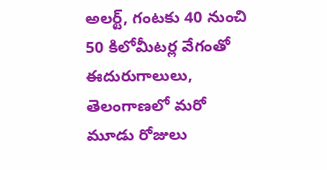అలర్ట్, గంటకు 40 నుంచి 50 కిలోమీటర్ల వేగంతో ఈదురుగాలులు, తెలంగాణలో మరో మూడు రోజులు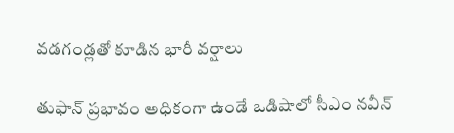వడగండ్లతో కూడిన భారీ వర్షాలు

తుఫాన్ ప్రభావం అధికంగా ఉండే ఒడిషాలో సీఎం నవీన్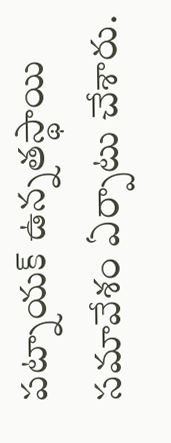పట్నాయక్ ఉన్నతస్థాయి సమావేశం ఏర్పాటు చేశారు.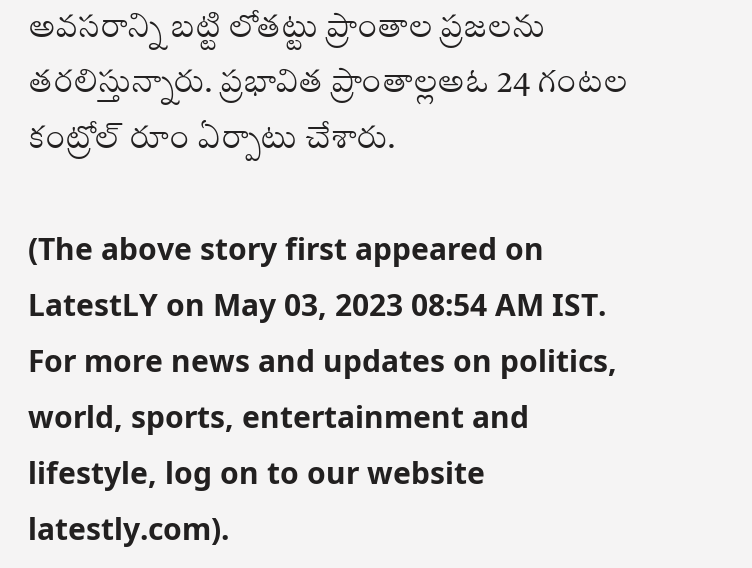అవసరాన్ని బట్టి లోతట్టు ప్రాంతాల ప్రజలను తరలిస్తున్నారు. ప్రభావిత ప్రాంతాల్లఅఓ 24 గంటల కంట్రోల్ రూం ఏర్పాటు చేశారు.

(The above story first appeared on LatestLY on May 03, 2023 08:54 AM IST. For more news and updates on politics, world, sports, entertainment and lifestyle, log on to our website latestly.com).